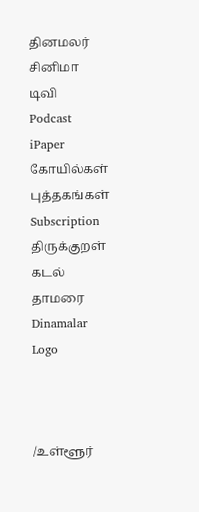தினமலர்
சினிமா
டிவி
Podcast
iPaper
கோயில்கள்
புத்தகங்கள்
Subscription
திருக்குறள்
கடல் தாமரை
Dinamalar Logo



/உள்ளூர்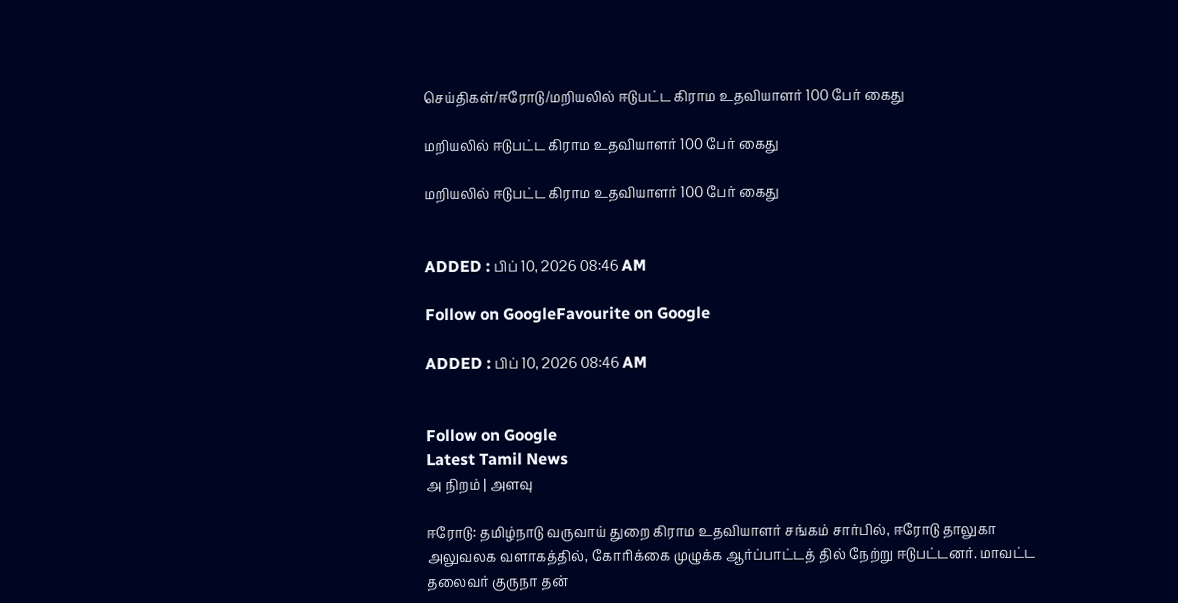செய்திகள்/ஈரோடு/மறியலில் ஈடுபட்ட கிராம உதவியாளர் 100 பேர் கைது

மறியலில் ஈடுபட்ட கிராம உதவியாளர் 100 பேர் கைது

மறியலில் ஈடுபட்ட கிராம உதவியாளர் 100 பேர் கைது


ADDED : பிப் 10, 2026 08:46 AM

Follow on GoogleFavourite on Google

ADDED : பிப் 10, 2026 08:46 AM


Follow on Google
Latest Tamil News
அ நிறம் | அளவு

ஈரோடு: தமிழ்நாடு வருவாய் துறை கிராம உதவியாளர் சங்கம் சார்பில், ஈரோடு தாலுகா அலுவலக வளாகத்தில், கோரிக்கை முழுக்க ஆர்ப்பாட்டத் தில் நேற்று ஈடுபட்டனர். மாவட்ட தலைவர் குருநா தன்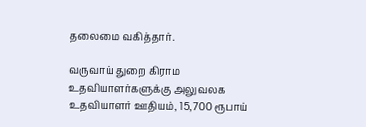தலைமை வகித்தார்.

வருவாய் துறை கிராம உதவியாளர்களுக்கு அலுவலக உதவியாளர் ஊதியம், 15,700 ரூபாய்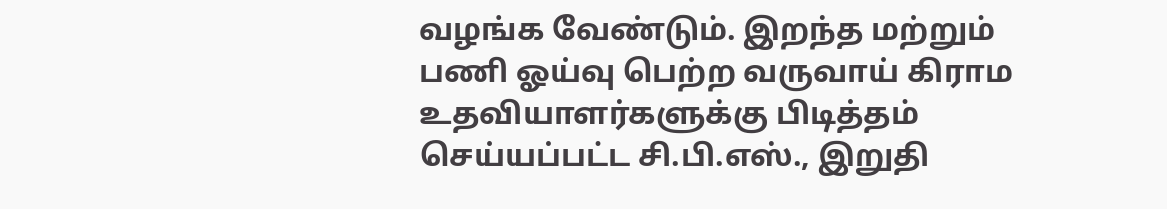வழங்க வேண்டும். இறந்த மற்றும் பணி ஓய்வு பெற்ற வருவாய் கிராம உதவியாளர்களுக்கு பிடித்தம் செய்யப்பட்ட சி.பி.எஸ்., இறுதி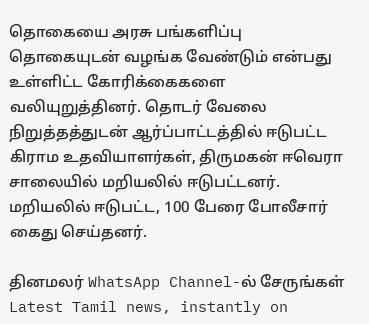தொகையை அரசு பங்களிப்பு தொகையுடன் வழங்க வேண்டும் என்பது உள்ளிட்ட கோரிக்கைகளை வலியுறுத்தினர். தொடர் வேலை நிறுத்தத்துடன் ஆர்ப்பாட்டத்தில் ஈடுபட்ட கிராம உதவியாளர்கள், திருமகன் ஈவெரா சாலையில் மறியலில் ஈடுபட்டனர். மறியலில் ஈடுபட்ட, 100 பேரை போலீசார் கைது செய்தனர்.

தினமலர் WhatsApp Channel-ல் சேருங்கள்
Latest Tamil news, instantly on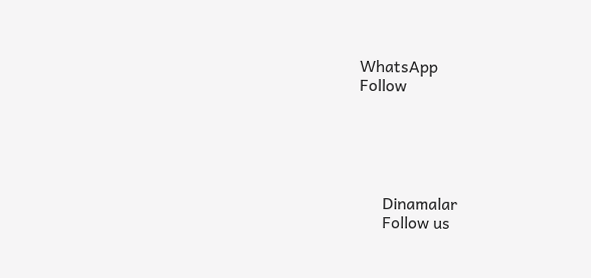WhatsApp
Follow





      Dinamalar
      Follow us